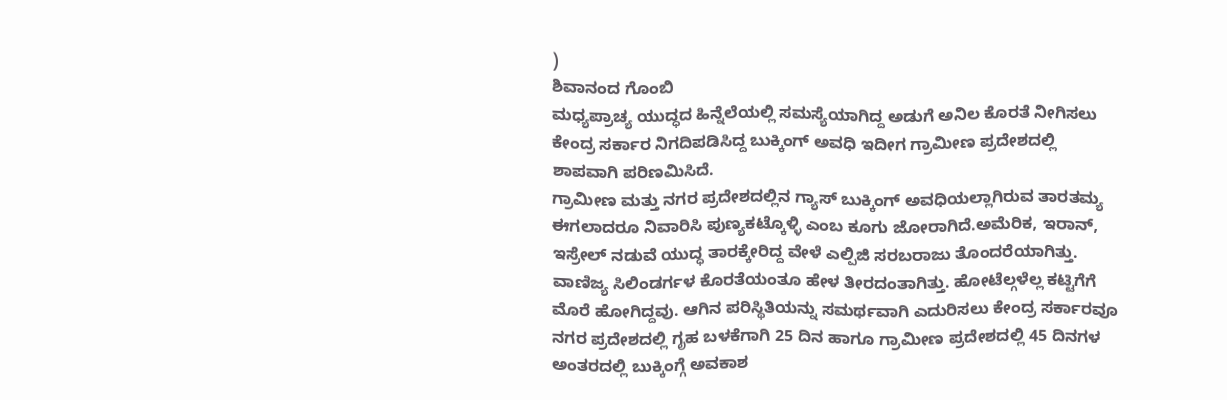)
ಶಿವಾನಂದ ಗೊಂಬಿ
ಮಧ್ಯಪ್ರಾಚ್ಯ ಯುದ್ಧದ ಹಿನ್ನೆಲೆಯಲ್ಲಿ ಸಮಸ್ಯೆಯಾಗಿದ್ದ ಅಡುಗೆ ಅನಿಲ ಕೊರತೆ ನೀಗಿಸಲು ಕೇಂದ್ರ ಸರ್ಕಾರ ನಿಗದಿಪಡಿಸಿದ್ದ ಬುಕ್ಕಿಂಗ್ ಅವಧಿ ಇದೀಗ ಗ್ರಾಮೀಣ ಪ್ರದೇಶದಲ್ಲಿ ಶಾಪವಾಗಿ ಪರಿಣಮಿಸಿದೆ.
ಗ್ರಾಮೀಣ ಮತ್ತು ನಗರ ಪ್ರದೇಶದಲ್ಲಿನ ಗ್ಯಾಸ್ ಬುಕ್ಕಿಂಗ್ ಅವಧಿಯಲ್ಲಾಗಿರುವ ತಾರತಮ್ಯ ಈಗಲಾದರೂ ನಿವಾರಿಸಿ ಪುಣ್ಯಕಟ್ಕೊಳ್ಳಿ ಎಂಬ ಕೂಗು ಜೋರಾಗಿದೆ.ಅಮೆರಿಕ, ಇರಾನ್, ಇಸ್ರೇಲ್ ನಡುವೆ ಯುದ್ಧ ತಾರಕ್ಕೇರಿದ್ದ ವೇಳೆ ಎಲ್ಪಿಜಿ ಸರಬರಾಜು ತೊಂದರೆಯಾಗಿತ್ತು. ವಾಣಿಜ್ಯ ಸಿಲಿಂಡರ್ಗಳ ಕೊರತೆಯಂತೂ ಹೇಳ ತೀರದಂತಾಗಿತ್ತು. ಹೋಟೆಲ್ಗಳೆಲ್ಲ ಕಟ್ಟಿಗೆಗೆ ಮೊರೆ ಹೋಗಿದ್ದವು. ಆಗಿನ ಪರಿಸ್ಥಿತಿಯನ್ನು ಸಮರ್ಥವಾಗಿ ಎದುರಿಸಲು ಕೇಂದ್ರ ಸರ್ಕಾರವೂ ನಗರ ಪ್ರದೇಶದಲ್ಲಿ ಗೃಹ ಬಳಕೆಗಾಗಿ 25 ದಿನ ಹಾಗೂ ಗ್ರಾಮೀಣ ಪ್ರದೇಶದಲ್ಲಿ 45 ದಿನಗಳ ಅಂತರದಲ್ಲಿ ಬುಕ್ಕಿಂಗ್ಗೆ ಅವಕಾಶ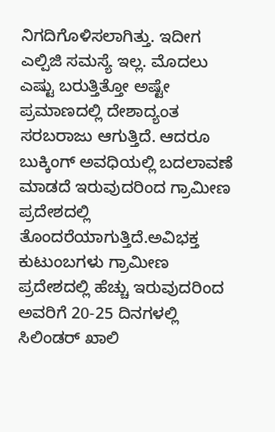ನಿಗದಿಗೊಳಿಸಲಾಗಿತ್ತು. ಇದೀಗ ಎಲ್ಪಿಜಿ ಸಮಸ್ಯೆ ಇಲ್ಲ. ಮೊದಲು ಎಷ್ಟು ಬರುತ್ತಿತ್ತೋ ಅಷ್ಟೇ ಪ್ರಮಾಣದಲ್ಲಿ ದೇಶಾದ್ಯಂತ ಸರಬರಾಜು ಆಗುತ್ತಿದೆ. ಆದರೂ ಬುಕ್ಕಿಂಗ್ ಅವಧಿಯಲ್ಲಿ ಬದಲಾವಣೆ ಮಾಡದೆ ಇರುವುದರಿಂದ ಗ್ರಾಮೀಣ ಪ್ರದೇಶದಲ್ಲಿ ತೊಂದರೆಯಾಗುತ್ತಿದೆ.ಅವಿಭಕ್ತ ಕುಟುಂಬಗಳು ಗ್ರಾಮೀಣ ಪ್ರದೇಶದಲ್ಲಿ ಹೆಚ್ಚು ಇರುವುದರಿಂದ ಅವರಿಗೆ 20-25 ದಿನಗಳಲ್ಲಿ ಸಿಲಿಂಡರ್ ಖಾಲಿ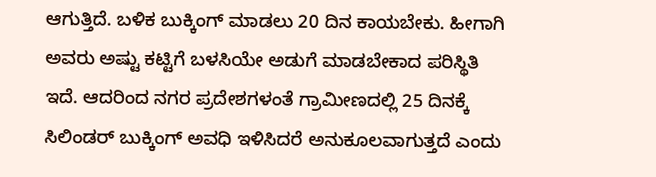ಆಗುತ್ತಿದೆ. ಬಳಿಕ ಬುಕ್ಕಿಂಗ್ ಮಾಡಲು 20 ದಿನ ಕಾಯಬೇಕು. ಹೀಗಾಗಿ ಅವರು ಅಷ್ಟು ಕಟ್ಟಿಗೆ ಬಳಸಿಯೇ ಅಡುಗೆ ಮಾಡಬೇಕಾದ ಪರಿಸ್ಥಿತಿ ಇದೆ. ಆದರಿಂದ ನಗರ ಪ್ರದೇಶಗಳಂತೆ ಗ್ರಾಮೀಣದಲ್ಲಿ 25 ದಿನಕ್ಕೆ ಸಿಲಿಂಡರ್ ಬುಕ್ಕಿಂಗ್ ಅವಧಿ ಇಳಿಸಿದರೆ ಅನುಕೂಲವಾಗುತ್ತದೆ ಎಂದು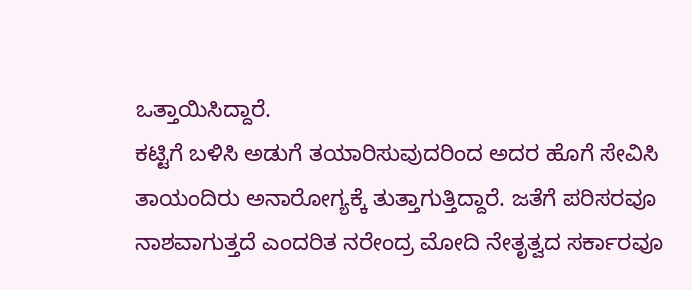ಒತ್ತಾಯಿಸಿದ್ದಾರೆ.
ಕಟ್ಟಿಗೆ ಬಳಿಸಿ ಅಡುಗೆ ತಯಾರಿಸುವುದರಿಂದ ಅದರ ಹೊಗೆ ಸೇವಿಸಿ ತಾಯಂದಿರು ಅನಾರೋಗ್ಯಕ್ಕೆ ತುತ್ತಾಗುತ್ತಿದ್ದಾರೆ. ಜತೆಗೆ ಪರಿಸರವೂ ನಾಶವಾಗುತ್ತದೆ ಎಂದರಿತ ನರೇಂದ್ರ ಮೋದಿ ನೇತೃತ್ವದ ಸರ್ಕಾರವೂ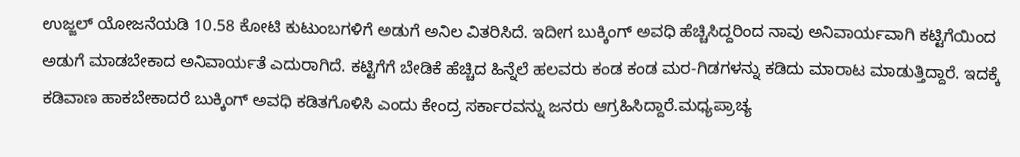ಉಜ್ಜಲ್ ಯೋಜನೆಯಡಿ 10.58 ಕೋಟಿ ಕುಟುಂಬಗಳಿಗೆ ಅಡುಗೆ ಅನಿಲ ವಿತರಿಸಿದೆ. ಇದೀಗ ಬುಕ್ಕಿಂಗ್ ಅವಧಿ ಹೆಚ್ಚಿಸಿದ್ದರಿಂದ ನಾವು ಅನಿವಾರ್ಯವಾಗಿ ಕಟ್ಟಿಗೆಯಿಂದ ಅಡುಗೆ ಮಾಡಬೇಕಾದ ಅನಿವಾರ್ಯತೆ ಎದುರಾಗಿದೆ. ಕಟ್ಟಿಗೆಗೆ ಬೇಡಿಕೆ ಹೆಚ್ಚಿದ ಹಿನ್ನೆಲೆ ಹಲವರು ಕಂಡ ಕಂಡ ಮರ-ಗಿಡಗಳನ್ನು ಕಡಿದು ಮಾರಾಟ ಮಾಡುತ್ತಿದ್ದಾರೆ. ಇದಕ್ಕೆ ಕಡಿವಾಣ ಹಾಕಬೇಕಾದರೆ ಬುಕ್ಕಿಂಗ್ ಅವಧಿ ಕಡಿತಗೊಳಿಸಿ ಎಂದು ಕೇಂದ್ರ ಸರ್ಕಾರವನ್ನು ಜನರು ಆಗ್ರಹಿಸಿದ್ದಾರೆ.ಮಧ್ಯಪ್ರಾಚ್ಯ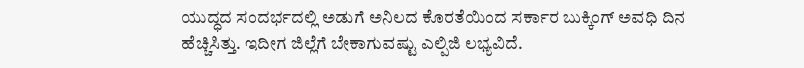ಯುದ್ಧದ ಸಂದರ್ಭದಲ್ಲಿ ಅಡುಗೆ ಅನಿಲದ ಕೊರತೆಯಿಂದ ಸರ್ಕಾರ ಬುಕ್ಕಿಂಗ್ ಅವಧಿ ದಿನ ಹೆಚ್ಚಿಸಿತ್ತು. ಇದೀಗ ಜಿಲ್ಲೆಗೆ ಬೇಕಾಗುವಷ್ಟು ಎಲ್ಪಿಜಿ ಲಭ್ಯವಿದೆ.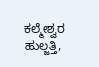ಕಲ್ಮೇಶ್ವರ ಹುಲ್ಜತ್ತಿ,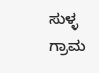ಸುಳ್ಳ ಗ್ರಾಮ